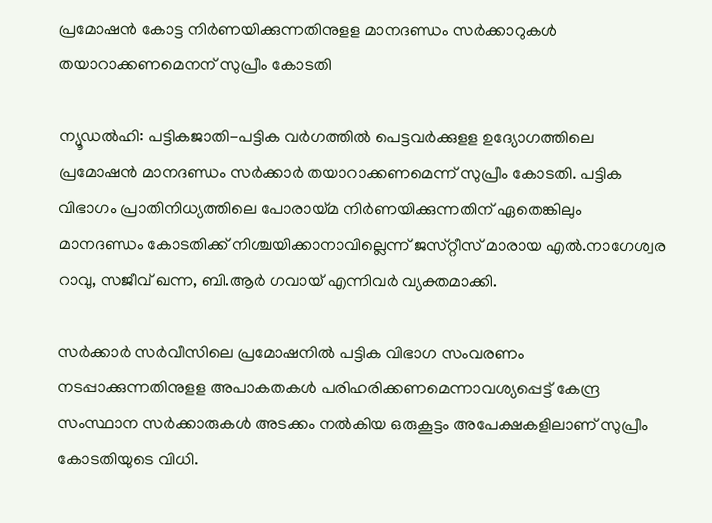പ്രമോഷന്‍ കോട്ട നിര്‍ണയിക്കുന്നതിനുളള മാനദണ്ഡം സര്‍ക്കാറുകള്‍ തയാറാക്കണമെനന്‌ സുപ്രീം കോടതി

ന്യൂഡല്‍ഹി: പട്ടികജാതി-പട്ടിക വര്‍ഗത്തില്‍ പെട്ടവര്‍ക്കുളള ഉദ്യോഗത്തിലെ പ്രമോഷന്‍ മാനദണ്ഡം സര്‍ക്കാര്‍ തയാറാക്കണമെന്ന്‌ സുപ്രീം കോടതി. പട്ടിക വിഭാഗം പ്രാതിനിധ്യത്തിലെ പോരായ്‌മ നിര്‍ണയിക്കുന്നതിന്‌ ഏതെങ്കിലും മാനദണ്ഡം കോടതിക്ക്‌ നിശ്ചയിക്കാനാവില്ലെന്ന്‌ ജസ്‌റ്റീസ്‌ മാരായ എല്‍.നാഗേശ്വര റാവു, സജീവ്‌ ഖന്ന, ബി.ആര്‍ ഗവായ്‌ എന്നിവര്‍ വ്യക്തമാക്കി.

സര്‍ക്കാര്‍ സര്‍വീസിലെ പ്രമോഷനില്‍ പട്ടിക വിഭാഗ സംവരണം നടപ്പാക്കുന്നതിനുളള അപാകതകള്‍ പരിഹരിക്കണമെന്നാവശ്യപ്പെട്ട്‌ കേന്ദ്ര സംസ്ഥാന സര്‍ക്കാരുകള്‍ അടക്കം നല്‍കിയ ഒരുകൂട്ടം അപേക്ഷകളിലാണ്‌ സുപ്രീം കോടതിയുടെ വിധി.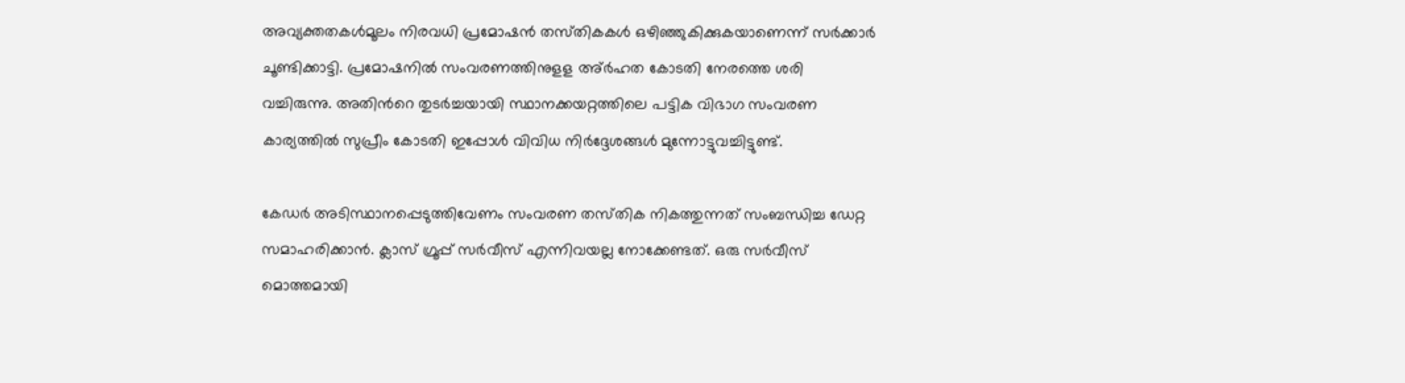അവ്യക്തതകള്‍മൂലം നിരവധി പ്രമോഷന്‍ തസ്‌തികകള്‍ ഒഴിഞ്ഞുകിക്കുകയാണെന്ന്‌ സര്‍ക്കാര്‍ ചൂണ്ടിക്കാട്ടി. പ്രമോഷനില്‍ സംവരണത്തിനുളള അ്‌ര്‍ഹത കോടതി നേരത്തെ ശരി വച്ചിരുന്നു. അതിന്‍റെ തുടര്‍ച്ചയായി സ്ഥാനക്കയറ്റത്തിലെ പട്ടിക വിഭാഗ സംവരണ കാര്യത്തില്‍ സുപ്രീം കോടതി ഇപ്പോള്‍ വിവിധ നിര്‍ദ്ദേശങ്ങള്‍ മുന്നോട്ടുവച്ചിട്ടുണ്ട്‌.

കേഡര്‍ അടിസ്ഥാനപ്പെടുത്തിവേണം സംവരണ തസ്‌തിക നികത്തുന്നത്‌ സംബന്ധിച്ച ഡേറ്റ സമാഹരിക്കാന്‍. ക്ലാസ്‌ ഗ്രൂപ്പ്‌ സര്‍വീസ്‌ എന്നിവയല്ല നോക്കേണ്ടത്‌. ഒരു സര്‍വീസ്‌ മൊത്തമായി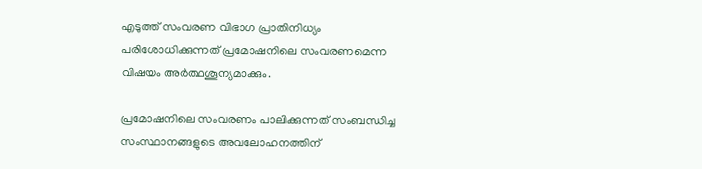എടുത്ത്‌ സംവരണ വിഭാഗ പ്രാതിനിധ്യം പരിശോധിക്കുന്നത്‌ പ്രമോഷനിലെ സംവരണമെന്ന വിഷയം അര്‍ത്ഥശൂന്യമാക്കും.

പ്രമോഷനിലെ സംവരണം പാലിക്കുന്നത്‌ സംബന്ധിച്ച സംസ്ഥാനങ്ങളുടെ അവലോഹനത്തിന്‌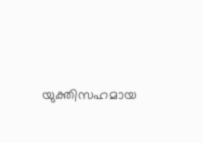യുക്തിസഹമായ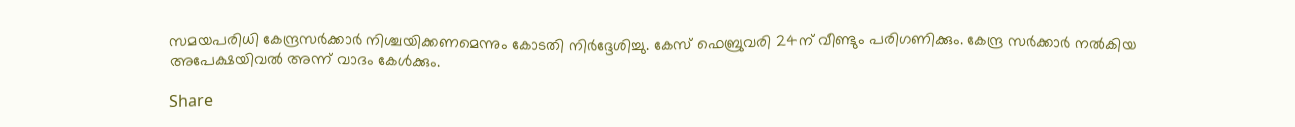സമയപരിധി കേന്ദ്രസര്‍ക്കാര്‍ നിശ്ചയിക്കണമെന്നും കോടതി നിര്‍ദ്ദേശിച്ചു. കേസ്‌ ഫെബ്രുവരി 24ന്‌ വീണ്ടും പരിഗണിക്കും. കേന്ദ്ര സര്‍ക്കാര്‍ നല്‍കിയ അപേക്ഷയിവല്‍ അന്ന്‌ വാദം കേള്‍ക്കും.

Share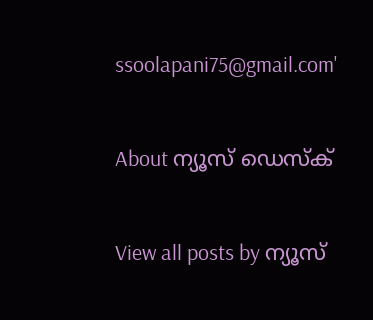ssoolapani75@gmail.com'

About ന്യൂസ് ഡെസ്ക്

View all posts by ന്യൂസ്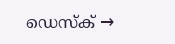ഡെസ്ക് →